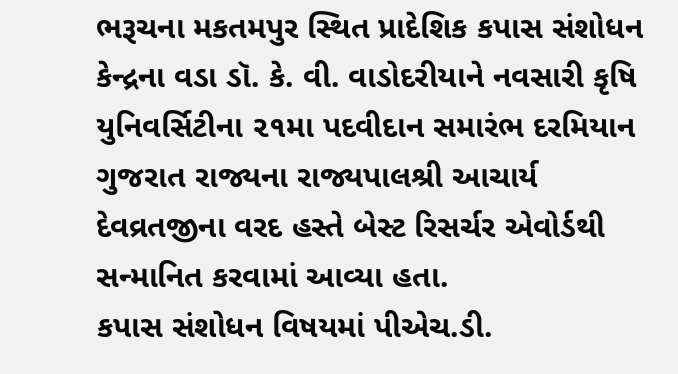ભરૂચના મકતમપુર સ્થિત પ્રાદેશિક કપાસ સંશોધન કેન્દ્રના વડા ડૉ. કે. વી. વાડોદરીયાને નવસારી કૃષિ યુનિવર્સિટીના ૨૧મા પદવીદાન સમારંભ દરમિયાન ગુજરાત રાજ્યના રાજ્યપાલશ્રી આચાર્ય દેવવ્રતજીના વરદ હસ્તે બેસ્ટ રિસર્ચર એવોર્ડથી સન્માનિત કરવામાં આવ્યા હતા.
કપાસ સંશોધન વિષયમાં પીએચ.ડી.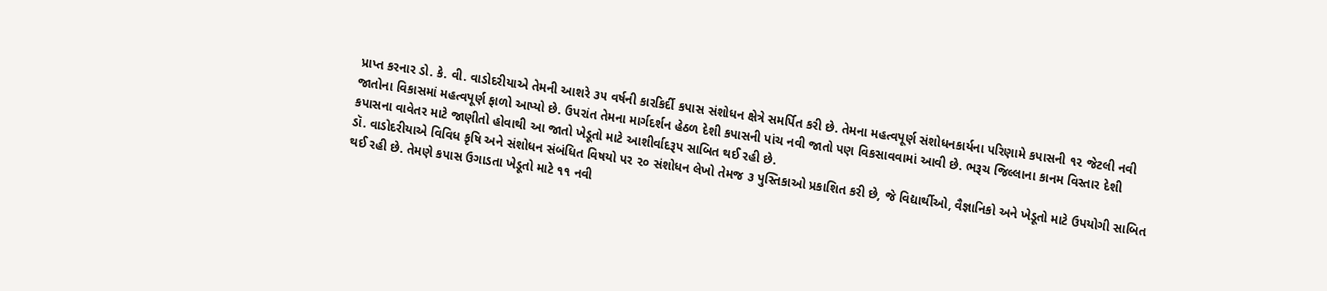પ્રાપ્ત કરનાર ડો. કે. વી. વાડોદરીયાએ તેમની આશરે ૩૫ વર્ષની કારકિર્દી કપાસ સંશોધન ક્ષેત્રે સમર્પિત કરી છે. તેમના મહત્વપૂર્ણ સંશોધનકાર્યના પરિણામે કપાસની ૧૨ જેટલી નવી જાતોના વિકાસમાં મહત્વપૂર્ણ ફાળો આપ્યો છે. ઉપરાંત તેમના માર્ગદર્શન હેઠળ દેશી કપાસની પાંચ નવી જાતો પણ વિકસાવવામાં આવી છે. ભરૂચ જિલ્લાના કાનમ વિસ્તાર દેશી કપાસના વાવેતર માટે જાણીતો હોવાથી આ જાતો ખેડૂતો માટે આશીર્વાદરૂપ સાબિત થઈ રહી છે.
ડૉ. વાડોદરીયાએ વિવિધ કૃષિ અને સંશોધન સંબંધિત વિષયો પર ૨૦ સંશોધન લેખો તેમજ ૩ પુસ્તિકાઓ પ્રકાશિત કરી છે, જે વિદ્યાર્થીઓ, વૈજ્ઞાનિકો અને ખેડૂતો માટે ઉપયોગી સાબિત થઈ રહી છે. તેમણે કપાસ ઉગાડતા ખેડૂતો માટે ૧૧ નવી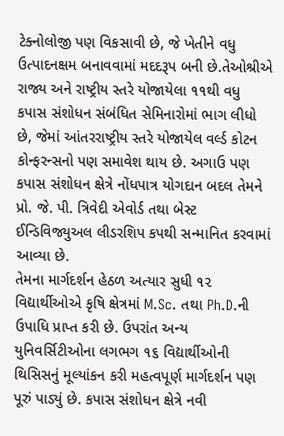ટેક્નોલોજી પણ વિકસાવી છે, જે ખેતીને વધુ ઉત્પાદનક્ષમ બનાવવામાં મદદરૂપ બની છે.તેઓશ્રીએ રાજ્ય અને રાષ્ટ્રીય સ્તરે યોજાયેલા ૧૧થી વધુ કપાસ સંશોધન સંબંધિત સેમિનારોમાં ભાગ લીધો છે, જેમાં આંતરરાષ્ટ્રીય સ્તરે યોજાયેલ વર્લ્ડ કોટન કોન્ફરન્સનો પણ સમાવેશ થાય છે. અગાઉ પણ કપાસ સંશોધન ક્ષેત્રે નોંધપાત્ર યોગદાન બદલ તેમને પ્રો. જે. પી. ત્રિવેદી એવોર્ડ તથા બેસ્ટ ઈન્ડિવિજ્યુઅલ લીડરશિપ કપથી સન્માનિત કરવામાં આવ્યા છે.
તેમના માર્ગદર્શન હેઠળ અત્યાર સુધી ૧૨ વિદ્યાર્થીઓએ કૃષિ ક્ષેત્રમાં M.Sc. તથા Ph.D.ની ઉપાધિ પ્રાપ્ત કરી છે. ઉપરાંત અન્ય યુનિવર્સિટીઓના લગભગ ૧૬ વિદ્યાર્થીઓની થિસિસનું મૂલ્યાંકન કરી મહત્વપૂર્ણ માર્ગદર્શન પણ પૂરું પાડ્યું છે. કપાસ સંશોધન ક્ષેત્રે નવી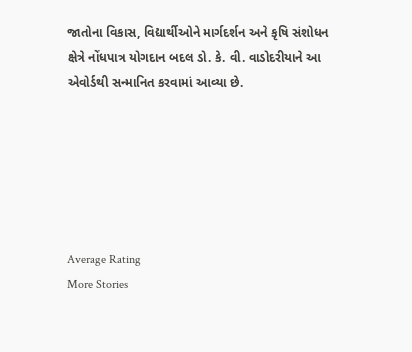જાતોના વિકાસ, વિદ્યાર્થીઓને માર્ગદર્શન અને કૃષિ સંશોધન ક્ષેત્રે નોંધપાત્ર યોગદાન બદલ ડો. કે. વી. વાડોદરીયાને આ એવોર્ડથી સન્માનિત કરવામાં આવ્યા છે.






Average Rating
More Stories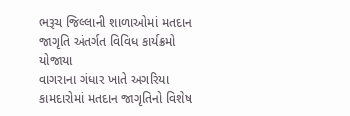ભરૂચ જિલ્લાની શાળાઓમાં મતદાન જાગૃતિ અંતર્ગત વિવિધ કાર્યક્રમો યોજાયા
વાગરાના ગંધાર ખાતે અગરિયા કામદારોમાં મતદાન જાગૃતિનો વિશેષ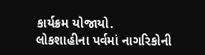કાર્યક્રમ યોજાયો.
લોકશાહીના પર્વમાં નાગરિકોની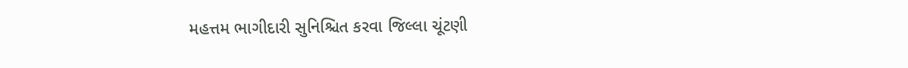મહત્તમ ભાગીદારી સુનિશ્ચિત કરવા જિલ્લા ચૂંટણી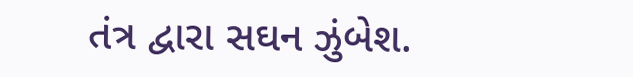તંત્ર દ્વારા સઘન ઝુંબેશ.